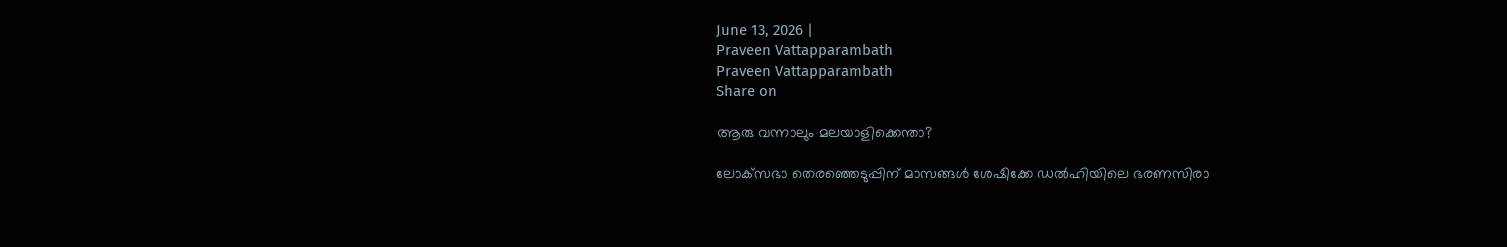June 13, 2026 |
Praveen Vattapparambath
Praveen Vattapparambath
Share on

ആരു വന്നാലും മലയാളിക്കെന്താ?

ലോക്‌സഭാ തെരഞ്ഞെടുപ്പിന് മാസങ്ങള്‍ ശേഷിക്കേ ഡല്‍ഹിയിലെ ഭരണസിരാ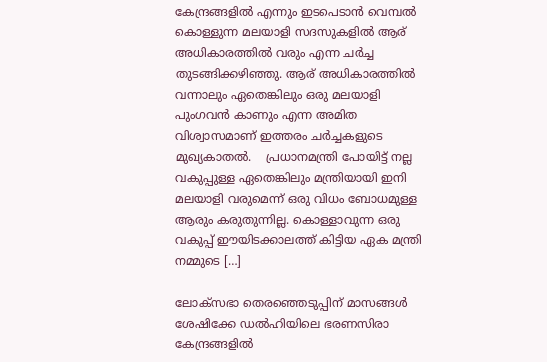കേന്ദ്രങ്ങളില്‍ എന്നും ഇടപെടാന്‍ വെമ്പല്‍ കൊള്ളുന്ന മലയാളി സദസുകളില്‍ ആര് അധികാരത്തില്‍ വരും എന്ന ചര്‍ച്ച തുടങ്ങിക്കഴിഞ്ഞു. ആര് അധികാരത്തില്‍ വന്നാലും ഏതെങ്കിലും ഒരു മലയാളി പുംഗവന്‍ കാണും എന്ന അമിത വിശ്വാസമാണ് ഇത്തരം ചര്‍ച്ചകളുടെ മുഖ്യകാതല്‍.    പ്രധാനമന്ത്രി പോയിട്ട് നല്ല വകുപ്പുള്ള ഏതെങ്കിലും മന്ത്രിയായി ഇനി മലയാളി വരുമെന്ന് ഒരു വിധം ബോധമുള്ള ആരും കരുതുന്നില്ല. കൊള്ളാവുന്ന ഒരു വകുപ്പ് ഈയിടക്കാലത്ത് കിട്ടിയ ഏക മന്ത്രി നമ്മുടെ […]

ലോക്‌സഭാ തെരഞ്ഞെടുപ്പിന് മാസങ്ങള്‍ ശേഷിക്കേ ഡല്‍ഹിയിലെ ഭരണസിരാ കേന്ദ്രങ്ങളില്‍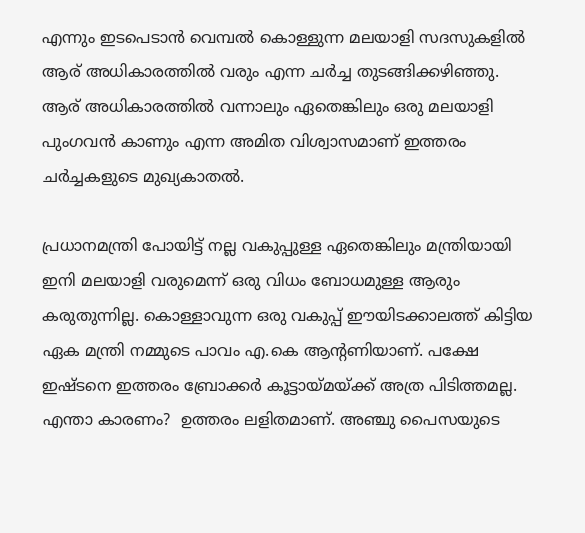എന്നും ഇടപെടാന്‍ വെമ്പല്‍ കൊള്ളുന്ന മലയാളി സദസുകളില്‍ ആര് അധികാരത്തില്‍ വരും എന്ന ചര്‍ച്ച തുടങ്ങിക്കഴിഞ്ഞു. ആര് അധികാരത്തില്‍ വന്നാലും ഏതെങ്കിലും ഒരു മലയാളി പുംഗവന്‍ കാണും എന്ന അമിത വിശ്വാസമാണ് ഇത്തരം ചര്‍ച്ചകളുടെ മുഖ്യകാതല്‍.

പ്രധാനമന്ത്രി പോയിട്ട് നല്ല വകുപ്പുള്ള ഏതെങ്കിലും മന്ത്രിയായി ഇനി മലയാളി വരുമെന്ന് ഒരു വിധം ബോധമുള്ള ആരും കരുതുന്നില്ല. കൊള്ളാവുന്ന ഒരു വകുപ്പ് ഈയിടക്കാലത്ത് കിട്ടിയ ഏക മന്ത്രി നമ്മുടെ പാവം എ.കെ ആന്റണിയാണ്. പക്ഷേ ഇഷ്ടനെ ഇത്തരം ബ്രോക്കര്‍ കൂട്ടായ്മയ്ക്ക് അത്ര പിടിത്തമല്ല. എന്താ കാരണം?  ഉത്തരം ലളിതമാണ്. അഞ്ചു പൈസയുടെ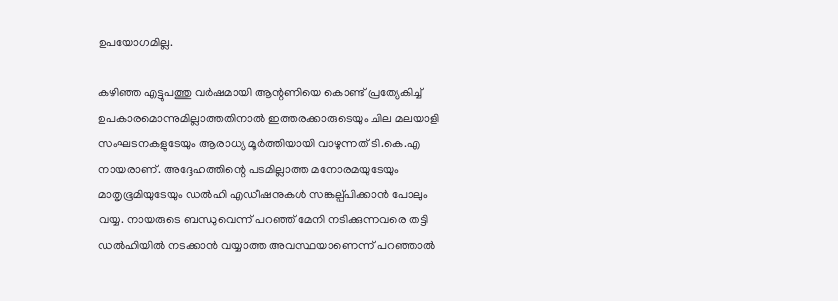ഉപയോഗമില്ല.

കഴിഞ്ഞ എട്ടുപത്തു വര്‍ഷമായി ആന്റണിയെ കൊണ്ട് പ്രത്യേകിച്ച് ഉപകാരമൊന്നുമില്ലാത്തതിനാല്‍ ഇത്തരക്കാരുടെയും ചില മലയാളി സംഘടനകളുടേയും ആരാധ്യ മൂര്‍ത്തിയായി വാഴുന്നത് ടി.കെ.എ നായരാണ്. അദ്ദേഹത്തിന്റെ പടമില്ലാത്ത മനോരമയുടേയും മാതൃഭൂമിയുടേയും ഡല്‍ഹി എഡീഷനുകള്‍ സങ്കല്പ്പിക്കാന്‍ പോലും വയ്യ. നായരുടെ ബന്ധുവെന്ന് പറഞ്ഞ് മേനി നടിക്കുന്നവരെ തട്ടി ഡല്‍ഹിയില്‍ നടക്കാന്‍ വയ്യാത്ത അവസ്ഥയാണെന്ന് പറഞ്ഞാല്‍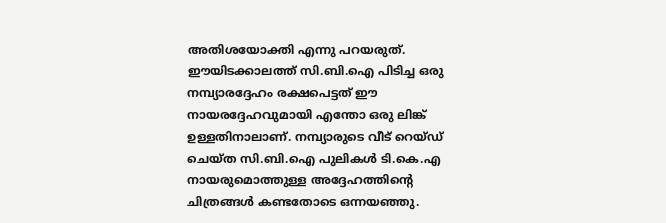അതിശയോക്തി എന്നു പറയരുത്. ഈയിടക്കാലത്ത് സി.ബി.ഐ പിടിച്ച ഒരു നമ്പ്യാരദ്ദേഹം രക്ഷപെട്ടത് ഈ നായരദ്ദേഹവുമായി എന്തോ ഒരു ലിങ്ക് ഉള്ളതിനാലാണ്. നമ്പ്യാരുടെ വീട് റെയ്ഡ് ചെയ്ത സി.ബി.ഐ പുലികള്‍ ടി.കെ.എ നായരുമൊത്തുള്ള അദ്ദേഹത്തിന്റെ ചിത്രങ്ങള്‍ കണ്ടതോടെ ഒന്നയഞ്ഞു.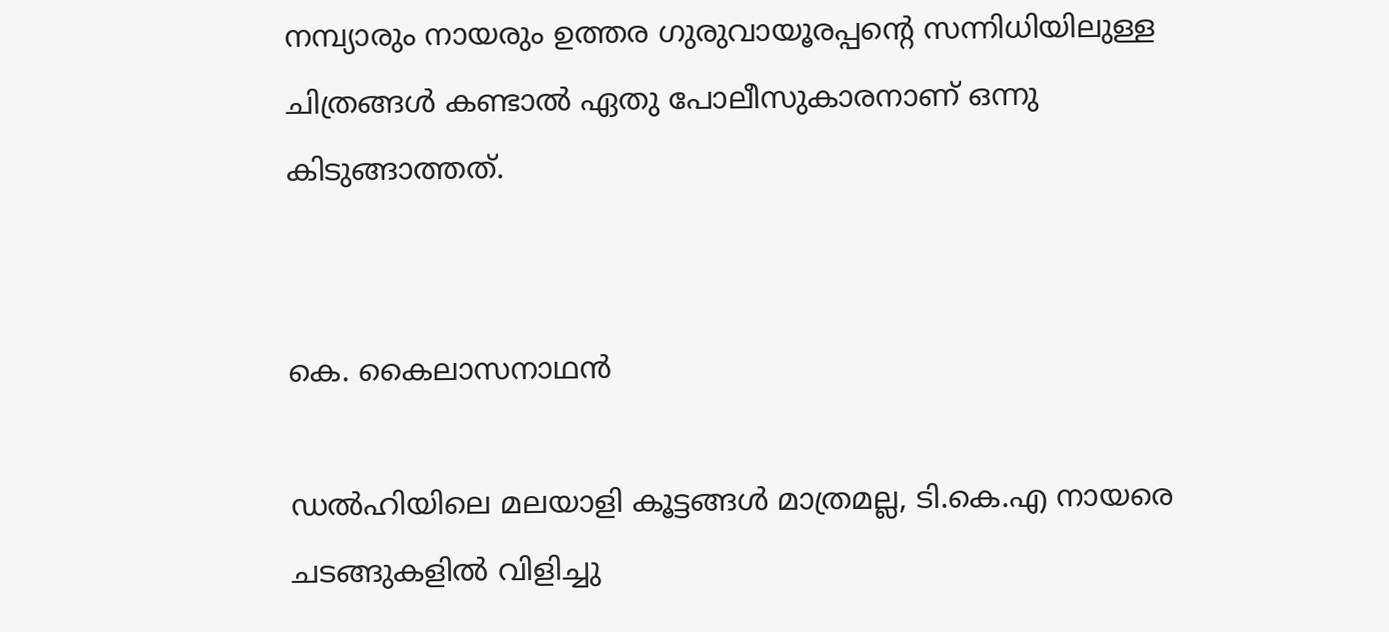നമ്പ്യാരും നായരും ഉത്തര ഗുരുവായൂരപ്പന്റെ സന്നിധിയിലുള്ള ചിത്രങ്ങള്‍ കണ്ടാല്‍ ഏതു പോലീസുകാരനാണ് ഒന്നു കിടുങ്ങാത്തത്.


കെ. കൈലാസനാഥന്‍

ഡല്‍ഹിയിലെ മലയാളി കൂട്ടങ്ങള്‍ മാത്രമല്ല, ടി.കെ.എ നായരെ ചടങ്ങുകളില്‍ വിളിച്ചു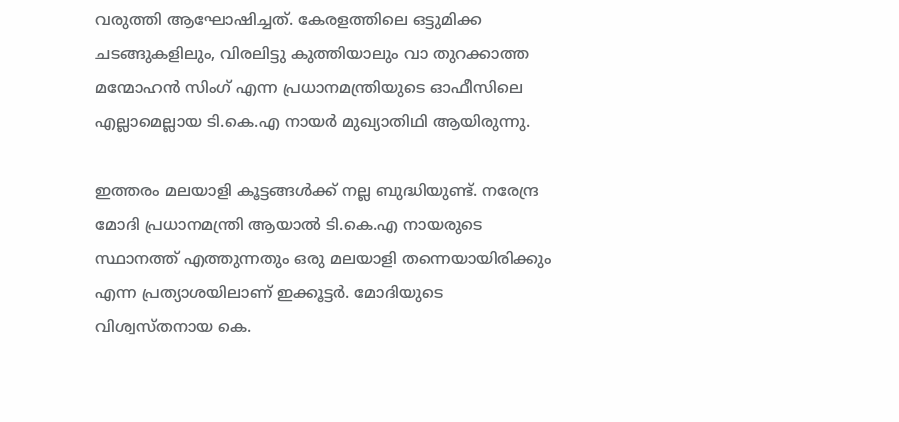വരുത്തി ആഘോഷിച്ചത്. കേരളത്തിലെ ഒട്ടുമിക്ക ചടങ്ങുകളിലും, വിരലിട്ടു കുത്തിയാലും വാ തുറക്കാത്ത മന്മോഹന്‍ സിംഗ് എന്ന പ്രധാനമന്ത്രിയുടെ ഓഫീസിലെ എല്ലാമെല്ലായ ടി.കെ.എ നായര്‍ മുഖ്യാതിഥി ആയിരുന്നു.

ഇത്തരം മലയാളി കൂട്ടങ്ങള്‍ക്ക് നല്ല ബുദ്ധിയുണ്ട്. നരേന്ദ്ര മോദി പ്രധാനമന്ത്രി ആയാല്‍ ടി.കെ.എ നായരുടെ സ്ഥാനത്ത് എത്തുന്നതും ഒരു മലയാളി തന്നെയായിരിക്കും എന്ന പ്രത്യാശയിലാണ് ഇക്കൂട്ടര്‍. മോദിയുടെ വിശ്വസ്തനായ കെ.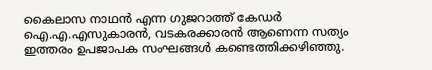കൈലാസ നാഥന്‍ എന്ന ഗുജറാത്ത് കേഡര്‍ ഐ.എ.എസുകാരന്‍, വടകരക്കാരന്‍ ആണെന്ന സത്യം ഇത്തരം ഉപജാപക സംഘങ്ങള്‍ കണ്ടെത്തിക്കഴിഞ്ഞു.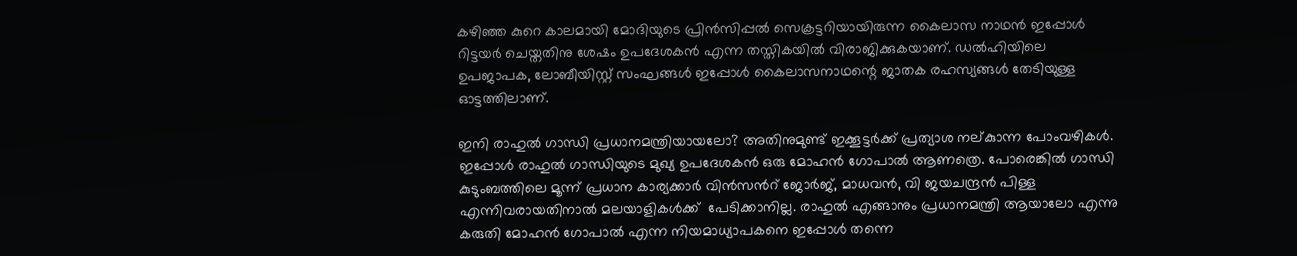കഴിഞ്ഞ കുറെ കാലമായി മോദിയുടെ പ്രിന്‍സിപ്പല്‍ സെക്രട്ടറിയായിരുന്ന കൈലാസ നാഥന്‍ ഇപ്പോള്‍ റിട്ടയര്‍ ചെയ്തതിനു ശേഷം ഉപദേശകന്‍ എന്ന തസ്തികയില്‍ വിരാജിക്കുകയാണ്. ഡല്‍ഹിയിലെ ഉപജാപക, ലോബീയിസ്റ്റ് സംഘങ്ങള്‍ ഇപ്പോള്‍ കൈലാസനാഥന്റെ ജാതക രഹസ്യങ്ങള്‍ തേടിയുള്ള ഓട്ടത്തിലാണ്.

ഇനി രാഹുല്‍ ഗാന്ധി പ്രധാനമന്ത്രിയായലോ? അതിനുമുണ്ട് ഇക്കൂട്ടര്‍ക്ക് പ്രത്യാശ നല്കുാന്ന പോംവഴികള്‍. ഇപ്പോള്‍ രാഹുല്‍ ഗാന്ധിയുടെ മുഖ്യ ഉപദേശകന്‍ ഒരു മോഹന്‍ ഗോപാല്‍ ആണത്രെ. പോരെങ്കില്‍ ഗാന്ധി കുടുംബത്തിലെ മൂന്ന് പ്രധാന കാര്യക്കാര്‍ വിന്‍സന്‍റ് ജോര്‍ജ്, മാധവന്‍, വി ജയചന്ദ്രന്‍ പിള്ള എന്നിവരായതിനാല്‍ മലയാളികള്‍ക്ക്  പേടിക്കാനില്ല. രാഹുല്‍ എങ്ങാനും പ്രധാനമന്ത്രി ആയാലോ എന്നു കരുതി മോഹന്‍ ഗോപാല്‍ എന്ന നിയമാധ്യാപകനെ ഇപ്പോള്‍ തന്നെ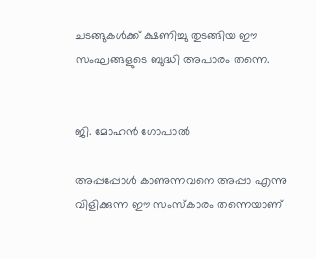ചടങ്ങുകള്‍ക്ക് ക്ഷണിച്ചു തുടങ്ങിയ ഈ സംഘങ്ങളുടെ ബുദ്ധി അപാരം തന്നെ.


ജി. മോഹന്‍ ഗോപാല്‍

അപ്പപ്പോള്‍ കാണുന്നവനെ അപ്പാ എന്നു വിളിക്കുന്ന ഈ സംസ്‌കാരം തന്നെയാണ്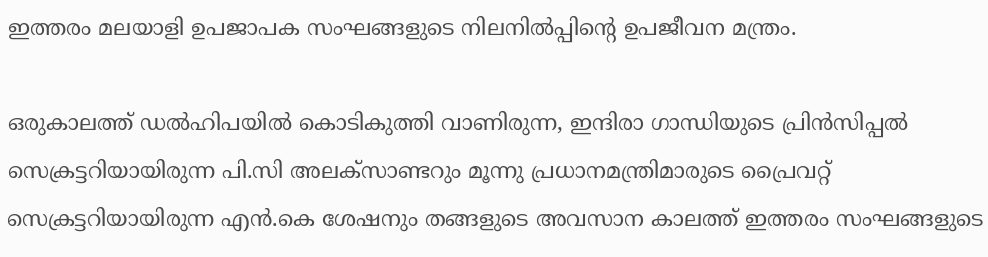ഇത്തരം മലയാളി ഉപജാപക സംഘങ്ങളുടെ നിലനില്‍പ്പിന്റെ ഉപജീവന മന്ത്രം.

ഒരുകാലത്ത് ഡല്‍ഹിപയില്‍ കൊടികുത്തി വാണിരുന്ന, ഇന്ദിരാ ഗാന്ധിയുടെ പ്രിന്‍സിപ്പല്‍ സെക്രട്ടറിയായിരുന്ന പി.സി അലക്‌സാണ്ടറും മൂന്നു പ്രധാനമന്ത്രിമാരുടെ പ്രൈവറ്റ് സെക്രട്ടറിയായിരുന്ന എന്‍.കെ ശേഷനും തങ്ങളുടെ അവസാന കാലത്ത് ഇത്തരം സംഘങ്ങളുടെ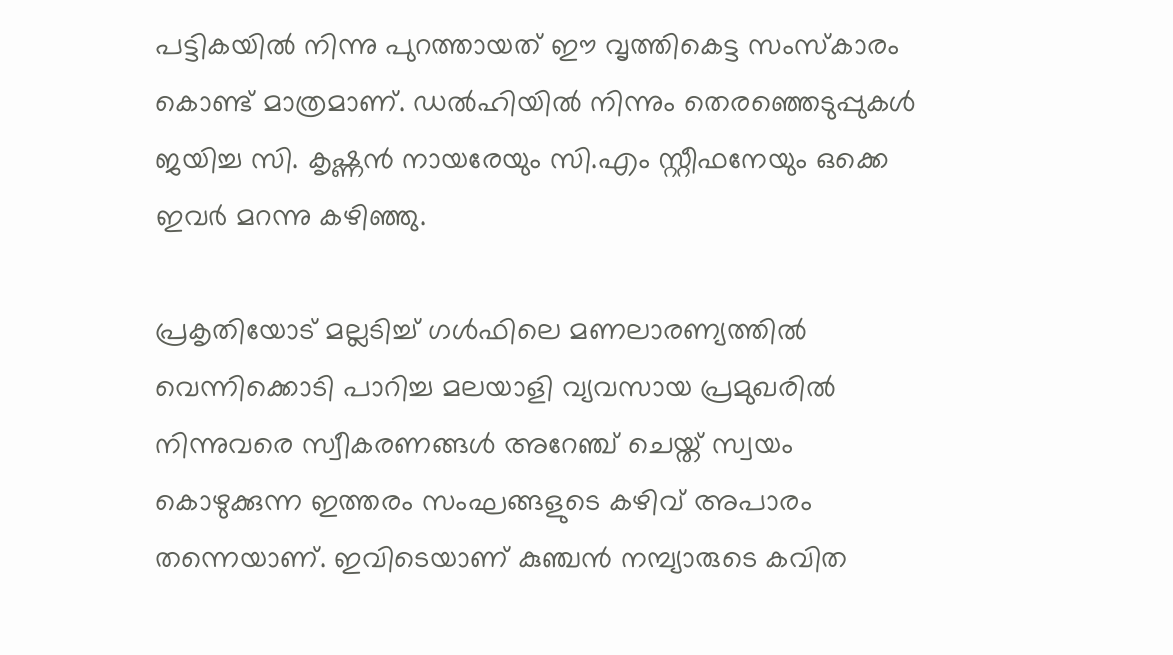പട്ടികയില്‍ നിന്നു പുറത്തായത് ഈ വൃത്തികെട്ട സംസ്‌കാരം കൊണ്ട് മാത്രമാണ്. ഡല്‍ഹിയില്‍ നിന്നും തെരഞ്ഞെടുപ്പുകള്‍ ജയിച്ച സി. കൃഷ്ണന്‍ നായരേയും സി.എം സ്റ്റീഫനേയും ഒക്കെ ഇവര്‍ മറന്നു കഴിഞ്ഞു.

പ്രകൃതിയോട് മല്ലടിച്ച് ഗള്‍ഫിലെ മണലാരണ്യത്തില്‍ വെന്നിക്കൊടി പാറിച്ച മലയാളി വ്യവസായ പ്രമുഖരില്‍ നിന്നുവരെ സ്വീകരണങ്ങള്‍ അറേഞ്ച് ചെയ്ത് സ്വയം കൊഴുക്കുന്ന ഇത്തരം സംഘങ്ങളുടെ കഴിവ് അപാരം തന്നെയാണ്. ഇവിടെയാണ് കുഞ്ചന്‍ നമ്പ്യാരുടെ കവിത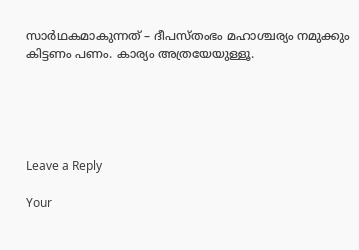സാര്‍ഥകമാകുന്നത് – ദീപസ്തംഭം മഹാശ്ചര്യം നമുക്കും കിട്ടണം പണം. കാര്യം അത്രയേയുള്ളൂ.





Leave a Reply

Your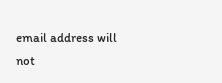email address will not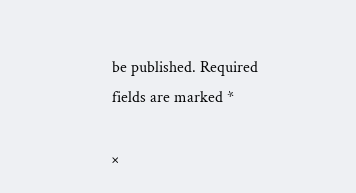be published. Required fields are marked *

×